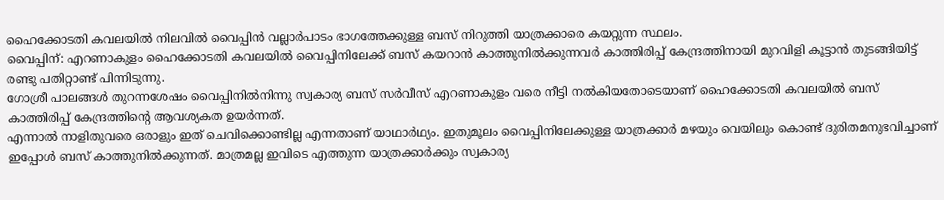ഹൈക്കോടതി കവലയിൽ നിലവിൽ വൈപ്പിൻ വല്ലാർപാടം ഭാഗത്തേക്കുള്ള ബസ് നിറുത്തി യാത്രക്കാരെ കയറ്റുന്ന സ്ഥലം.
വൈപ്പിന്: എറണാകുളം ഹൈക്കോടതി കവലയിൽ വൈപ്പിനിലേക്ക് ബസ് കയറാൻ കാത്തുനിൽക്കുന്നവർ കാത്തിരിപ്പ് കേന്ദ്രത്തിനായി മുറവിളി കൂട്ടാൻ തുടങ്ങിയിട്ട് രണ്ടു പതിറ്റാണ്ട് പിന്നിടുന്നു.
ഗോശ്രീ പാലങ്ങൾ തുറന്നശേഷം വൈപ്പിനിൽനിന്നു സ്വകാര്യ ബസ് സർവീസ് എറണാകുളം വരെ നീട്ടി നൽകിയതോടെയാണ് ഹൈക്കോടതി കവലയിൽ ബസ് കാത്തിരിപ്പ് കേന്ദ്രത്തിന്റെ ആവശ്യകത ഉയർന്നത്.
എന്നാൽ നാളിതുവരെ ഒരാളും ഇത് ചെവിക്കൊണ്ടില്ല എന്നതാണ് യാഥാർഥ്യം. ഇതുമൂലം വൈപ്പിനിലേക്കുള്ള യാത്രക്കാർ മഴയും വെയിലും കൊണ്ട് ദുരിതമനുഭവിച്ചാണ് ഇപ്പോൾ ബസ് കാത്തുനിൽക്കുന്നത്. മാത്രമല്ല ഇവിടെ എത്തുന്ന യാത്രക്കാർക്കും സ്വകാര്യ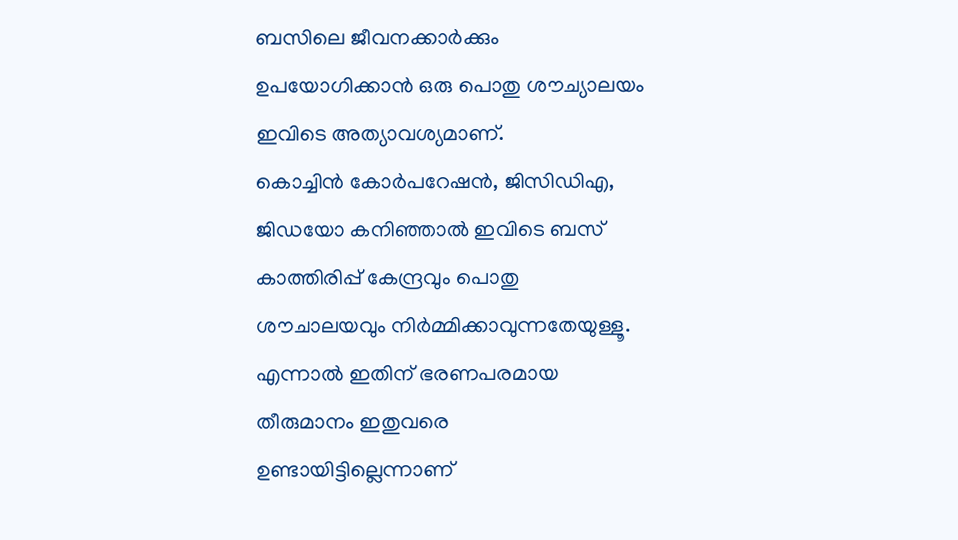ബസിലെ ജീവനക്കാർക്കും ഉപയോഗിക്കാൻ ഒരു പൊതു ശൗച്യാലയം ഇവിടെ അത്യാവശ്യമാണ്.
കൊച്ചിൻ കോർപറേഷൻ, ജിസിഡിഎ, ജിഡയോ കനിഞ്ഞാൽ ഇവിടെ ബസ് കാത്തിരിപ്പ് കേന്ദ്രവും പൊതു ശൗചാലയവും നിർമ്മിക്കാവുന്നതേയുള്ളൂ. എന്നാൽ ഇതിന് ഭരണപരമായ തീരുമാനം ഇതുവരെ ഉണ്ടായിട്ടില്ലെന്നാണ്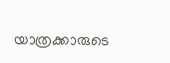യാത്രക്കാരുടെ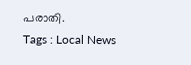പരാതി.
Tags : Local News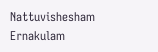Nattuvishesham Ernakulam